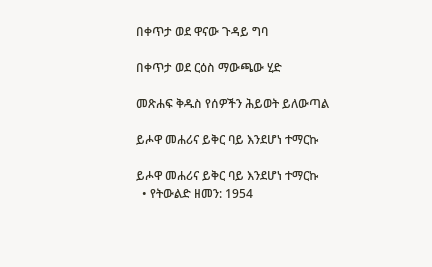በቀጥታ ወደ ዋናው ጉዳይ ግባ

በቀጥታ ወደ ርዕስ ማውጫው ሂድ

መጽሐፍ ቅዱስ የሰዎችን ሕይወት ይለውጣል

ይሖዋ መሐሪና ይቅር ባይ እንደሆነ ተማርኩ

ይሖዋ መሐሪና ይቅር ባይ እንደሆነ ተማርኩ
  • የትውልድ ዘመን: 1954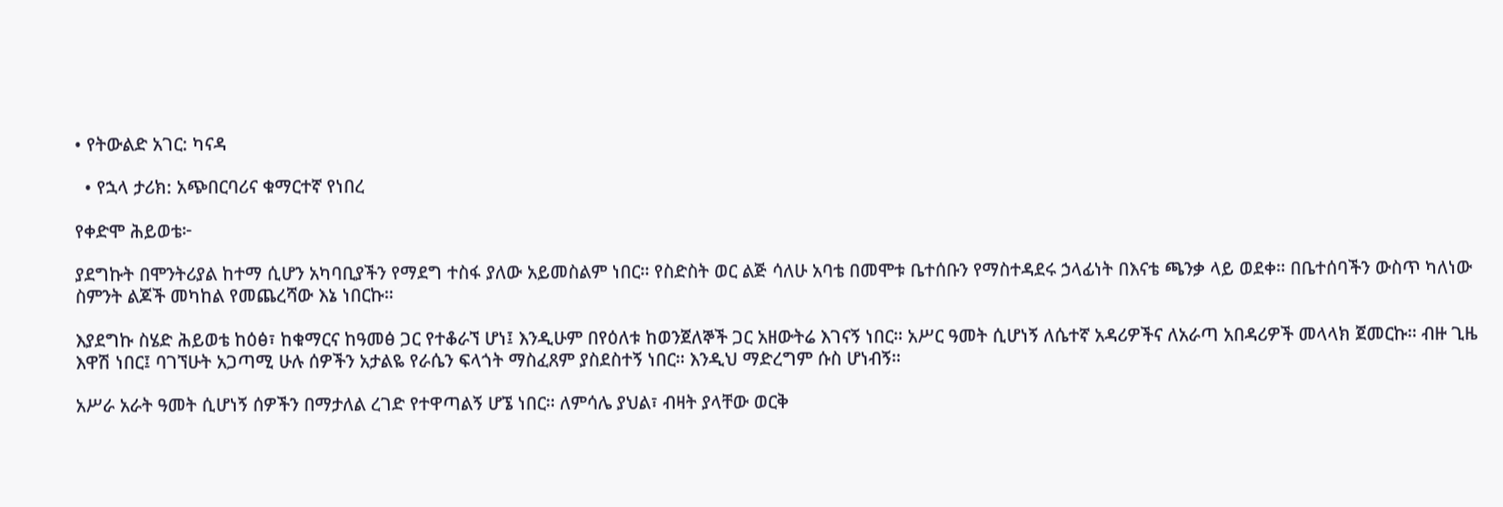• የትውልድ አገር: ካናዳ

  • የኋላ ታሪክ: አጭበርባሪና ቁማርተኛ የነበረ

የቀድሞ ሕይወቴ፦

ያደግኩት በሞንትሪያል ከተማ ሲሆን አካባቢያችን የማደግ ተስፋ ያለው አይመስልም ነበር። የስድስት ወር ልጅ ሳለሁ አባቴ በመሞቱ ቤተሰቡን የማስተዳደሩ ኃላፊነት በእናቴ ጫንቃ ላይ ወደቀ። በቤተሰባችን ውስጥ ካለነው ስምንት ልጆች መካከል የመጨረሻው እኔ ነበርኩ።

እያደግኩ ስሄድ ሕይወቴ ከዕፅ፣ ከቁማርና ከዓመፅ ጋር የተቆራኘ ሆነ፤ እንዲሁም በየዕለቱ ከወንጀለኞች ጋር አዘውትሬ እገናኝ ነበር። አሥር ዓመት ሲሆነኝ ለሴተኛ አዳሪዎችና ለአራጣ አበዳሪዎች መላላክ ጀመርኩ። ብዙ ጊዜ እዋሽ ነበር፤ ባገኘሁት አጋጣሚ ሁሉ ሰዎችን አታልዬ የራሴን ፍላጎት ማስፈጸም ያስደስተኝ ነበር። እንዲህ ማድረግም ሱስ ሆነብኝ።

አሥራ አራት ዓመት ሲሆነኝ ሰዎችን በማታለል ረገድ የተዋጣልኝ ሆኜ ነበር። ለምሳሌ ያህል፣ ብዛት ያላቸው ወርቅ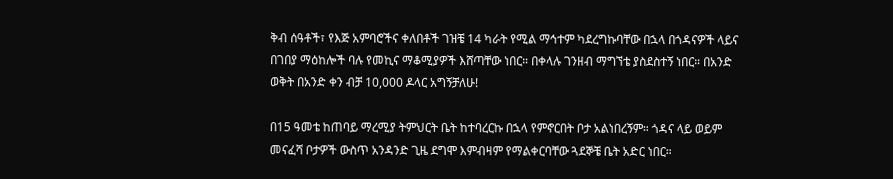ቅብ ሰዓቶች፣ የእጅ አምባሮችና ቀለበቶች ገዝቼ 14 ካራት የሚል ማኅተም ካደረግኩባቸው በኋላ በጎዳናዎች ላይና በገበያ ማዕከሎች ባሉ የመኪና ማቆሚያዎች እሸጣቸው ነበር። በቀላሉ ገንዘብ ማግኘቴ ያስደስተኝ ነበር። በአንድ ወቅት በአንድ ቀን ብቻ 10,000 ዶላር አግኝቻለሁ!

በ15 ዓመቴ ከጠባይ ማረሚያ ትምህርት ቤት ከተባረርኩ በኋላ የምኖርበት ቦታ አልነበረኝም። ጎዳና ላይ ወይም መናፈሻ ቦታዎች ውስጥ አንዳንድ ጊዜ ደግሞ እምብዛም የማልቀርባቸው ጓደኞቼ ቤት አድር ነበር።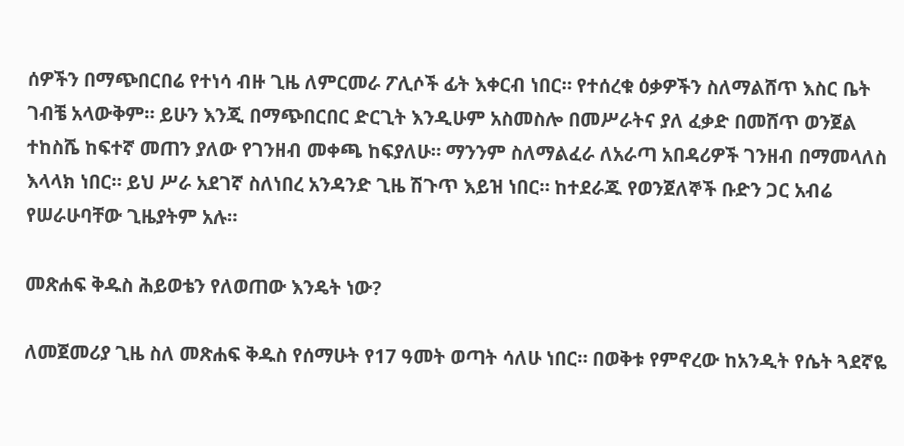ሰዎችን በማጭበርበሬ የተነሳ ብዙ ጊዜ ለምርመራ ፖሊሶች ፊት እቀርብ ነበር። የተሰረቁ ዕቃዎችን ስለማልሸጥ እስር ቤት ገብቼ አላውቅም። ይሁን እንጂ በማጭበርበር ድርጊት እንዲሁም አስመስሎ በመሥራትና ያለ ፈቃድ በመሸጥ ወንጀል ተከስሼ ከፍተኛ መጠን ያለው የገንዘብ መቀጫ ከፍያለሁ። ማንንም ስለማልፈራ ለአራጣ አበዳሪዎች ገንዘብ በማመላለስ እላላክ ነበር። ይህ ሥራ አደገኛ ስለነበረ አንዳንድ ጊዜ ሽጉጥ እይዝ ነበር። ከተደራጁ የወንጀለኞች ቡድን ጋር አብሬ የሠራሁባቸው ጊዜያትም አሉ።

መጽሐፍ ቅዱስ ሕይወቴን የለወጠው እንዴት ነው?

ለመጀመሪያ ጊዜ ስለ መጽሐፍ ቅዱስ የሰማሁት የ17 ዓመት ወጣት ሳለሁ ነበር። በወቅቱ የምኖረው ከአንዲት የሴት ጓደኛዬ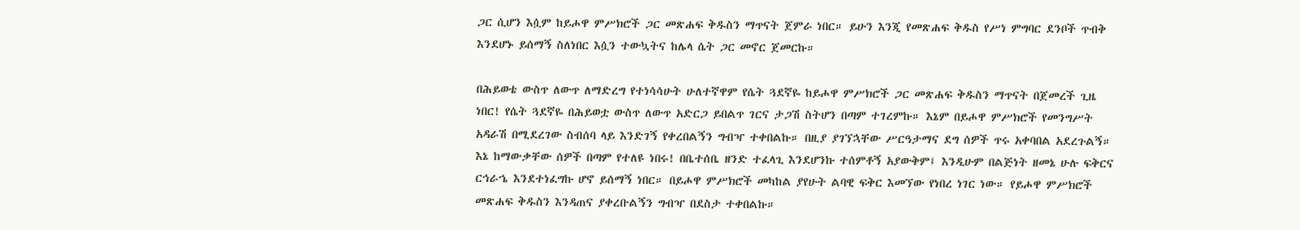ጋር ሲሆን እሷም ከይሖዋ ምሥክሮች ጋር መጽሐፍ ቅዱስን ማጥናት ጀምራ ነበር። ይሁን እንጂ የመጽሐፍ ቅዱስ የሥነ ምግባር ደንቦች ጥብቅ እንደሆኑ ይሰማኝ ስለነበር እሷን ተውኳትና ከሌላ ሴት ጋር መኖር ጀመርኩ።

በሕይወቴ ውስጥ ለውጥ ለማድረግ የተነሳሳሁት ሁለተኛዋም የሴት ጓደኛዬ ከይሖዋ ምሥክሮች ጋር መጽሐፍ ቅዱስን ማጥናት በጀመረች ጊዜ ነበር! የሴት ጓደኛዬ በሕይወቷ ውስጥ ለውጥ አድርጋ ይበልጥ ገርና ታጋሽ ስትሆን በጣም ተገረምኩ። እኔም በይሖዋ ምሥክሮች የመንግሥት አዳራሽ በሚደረገው ስብሰባ ላይ እንድገኝ የቀረበልኝን ግብዣ ተቀበልኩ። በዚያ ያገኘኋቸው ሥርዓታማና ደግ ሰዎች ጥሩ አቀባበል አደረጉልኝ። እኔ ከማውቃቸው ሰዎች በጣም የተለዩ ነበሩ! በቤተሰቤ ዘንድ ተፈላጊ እንደሆንኩ ተሰምቶኝ አያውቅም፤ እንዲሁም በልጅነት ዘመኔ ሁሉ ፍቅርና ርኅራኄ እንደተነፈግኩ ሆኖ ይሰማኝ ነበር። በይሖዋ ምሥክሮች መካከል ያየሁት ልባዊ ፍቅር እመኘው የነበረ ነገር ነው። የይሖዋ ምሥክሮች መጽሐፍ ቅዱስን እንዳጠና ያቀረቡልኝን ግብዣ በደስታ ተቀበልኩ።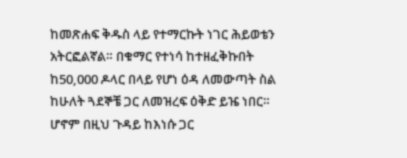ከመጽሐፍ ቅዱስ ላይ የተማርኩት ነገር ሕይወቴን አትርፎልኛል። በቁማር የተነሳ ከተዘፈቅኩበት ከ50,000 ዶላር በላይ የሆነ ዕዳ ለመውጣት ስል ከሁለት ጓደኞቼ ጋር ለመዝረፍ ዕቅድ ይዤ ነበር። ሆኖም በዚህ ጉዳይ ከእነሱ ጋር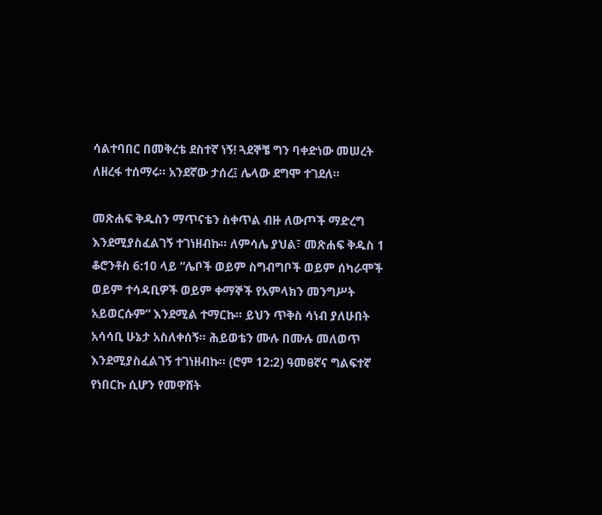ሳልተባበር በመቅረቴ ደስተኛ ነኝ! ጓደኞቼ ግን ባቀድነው መሠረት ለዘረፋ ተሰማሩ። አንደኛው ታሰረ፤ ሌላው ደግሞ ተገደለ።

መጽሐፍ ቅዱስን ማጥናቴን ስቀጥል ብዙ ለውጦች ማድረግ እንደሚያስፈልገኝ ተገነዘብኩ። ለምሳሌ ያህል፣ መጽሐፍ ቅዱስ 1 ቆሮንቶስ 6:10 ላይ “ሌቦች ወይም ስግብግቦች ወይም ሰካራሞች ወይም ተሳዳቢዎች ወይም ቀማኞች የአምላክን መንግሥት አይወርሱም” እንደሚል ተማርኩ። ይህን ጥቅስ ሳነብ ያለሁበት አሳሳቢ ሁኔታ አስለቀሰኝ። ሕይወቴን ሙሉ በሙሉ መለወጥ እንደሚያስፈልገኝ ተገነዘብኩ። (ሮም 12:2) ዓመፀኛና ግልፍተኛ የነበርኩ ሲሆን የመዋሸት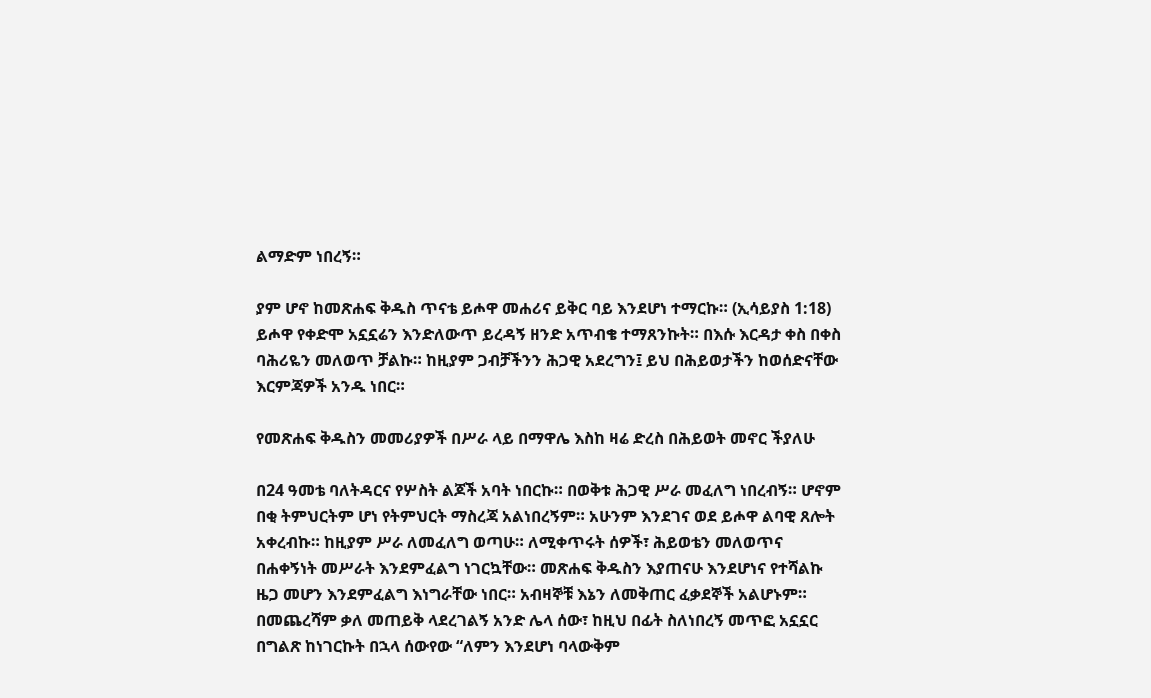ልማድም ነበረኝ።

ያም ሆኖ ከመጽሐፍ ቅዱስ ጥናቴ ይሖዋ መሐሪና ይቅር ባይ እንደሆነ ተማርኩ። (ኢሳይያስ 1:18) ይሖዋ የቀድሞ አኗኗሬን እንድለውጥ ይረዳኝ ዘንድ አጥብቄ ተማጸንኩት። በእሱ እርዳታ ቀስ በቀስ ባሕሪዬን መለወጥ ቻልኩ። ከዚያም ጋብቻችንን ሕጋዊ አደረግን፤ ይህ በሕይወታችን ከወሰድናቸው እርምጃዎች አንዱ ነበር።

የመጽሐፍ ቅዱስን መመሪያዎች በሥራ ላይ በማዋሌ እስከ ዛሬ ድረስ በሕይወት መኖር ችያለሁ

በ24 ዓመቴ ባለትዳርና የሦስት ልጆች አባት ነበርኩ። በወቅቱ ሕጋዊ ሥራ መፈለግ ነበረብኝ። ሆኖም በቂ ትምህርትም ሆነ የትምህርት ማስረጃ አልነበረኝም። አሁንም እንደገና ወደ ይሖዋ ልባዊ ጸሎት አቀረብኩ። ከዚያም ሥራ ለመፈለግ ወጣሁ። ለሚቀጥሩት ሰዎች፣ ሕይወቴን መለወጥና በሐቀኝነት መሥራት እንደምፈልግ ነገርኳቸው። መጽሐፍ ቅዱስን እያጠናሁ እንደሆነና የተሻልኩ ዜጋ መሆን እንደምፈልግ እነግራቸው ነበር። አብዛኞቹ እኔን ለመቅጠር ፈቃደኞች አልሆኑም። በመጨረሻም ቃለ መጠይቅ ላደረገልኝ አንድ ሌላ ሰው፣ ከዚህ በፊት ስለነበረኝ መጥፎ አኗኗር በግልጽ ከነገርኩት በኋላ ሰውየው “ለምን እንደሆነ ባላውቅም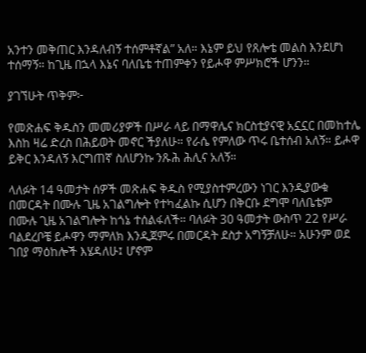አንተን መቅጠር እንዳለብኝ ተሰምቶኛል” አለ። እኔም ይህ የጸሎቴ መልስ እንደሆነ ተሰማኝ። ከጊዜ በኋላ እኔና ባለቤቴ ተጠምቀን የይሖዋ ምሥክሮች ሆንን።

ያገኘሁት ጥቅም፦

የመጽሐፍ ቅዱስን መመሪያዎች በሥራ ላይ በማዋሌና ክርስቲያናዊ አኗኗር በመከተሌ እስከ ዛሬ ድረስ በሕይወት መኖር ችያለሁ። የራሴ የምለው ጥሩ ቤተሰብ አለኝ። ይሖዋ ይቅር እንዳለኝ እርግጠኛ ስለሆንኩ ንጹሕ ሕሊና አለኝ።

ላለፉት 14 ዓመታት ሰዎች መጽሐፍ ቅዱስ የሚያስተምረውን ነገር እንዲያውቁ በመርዳት በሙሉ ጊዜ አገልግሎት የተካፈልኩ ሲሆን በቅርቡ ደግሞ ባለቤቴም በሙሉ ጊዜ አገልግሎት ከጎኔ ተሰልፋለች። ባለፉት 30 ዓመታት ውስጥ 22 የሥራ ባልደረቦቼ ይሖዋን ማምለክ እንዲጀምሩ በመርዳት ደስታ አግኝቻለሁ። አሁንም ወደ ገበያ ማዕከሎች እሄዳለሁ፤ ሆኖም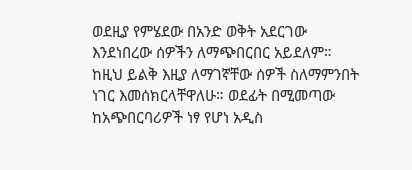ወደዚያ የምሄደው በአንድ ወቅት አደርገው እንደነበረው ሰዎችን ለማጭበርበር አይደለም። ከዚህ ይልቅ እዚያ ለማገኛቸው ሰዎች ስለማምንበት ነገር እመሰክርላቸዋለሁ። ወደፊት በሚመጣው ከአጭበርባሪዎች ነፃ የሆነ አዲስ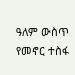ዓለም ውስጥ የመኖር ተስፋ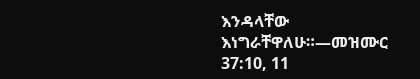እንዳላቸው እነግራቸዋለሁ።—መዝሙር 37:10, 11